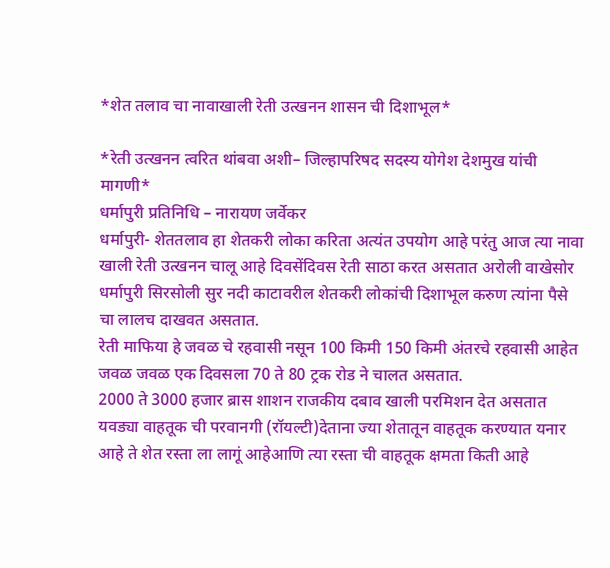*शेत तलाव चा नावाखाली रेती उत्खनन शासन ची दिशाभूल*

*रेती उत्खनन त्वरित थांबवा अशी– जिल्हापरिषद सदस्य योगेश देशमुख यांची मागणी*
धर्मापुरी प्रतिनिधि – नारायण जर्वेकर
धर्मापुरी- शेततलाव हा शेतकरी लोका करिता अत्यंत उपयोग आहे परंतु आज त्या नावा खाली रेती उत्खनन चालू आहे दिवसेंदिवस रेती साठा करत असतात अरोली वाखेसोर धर्मापुरी सिरसोली सुर नदी काटावरील शेतकरी लोकांची दिशाभूल करुण त्यांना पैसे चा लालच दाखवत असतात.
रेती माफिया हे जवळ चे रहवासी नसून 100 किमी 150 किमी अंतरचे रहवासी आहेत जवळ जवळ एक दिवसला 70 ते 80 ट्रक रोड ने चालत असतात.
2000 ते 3000 हजार ब्रास शाशन राजकीय दबाव खाली परमिशन देत असतात यवड्या वाहतूक ची परवानगी (रॉयल्टी)देताना ज्या शेतातून वाहतूक करण्यात यनार आहे ते शेत रस्ता ला लागूं आहेआणि त्या रस्ता ची वाहतूक क्षमता किती आहे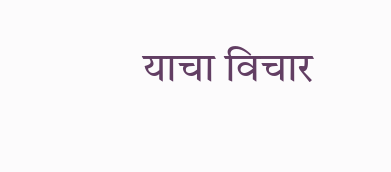याचा विचार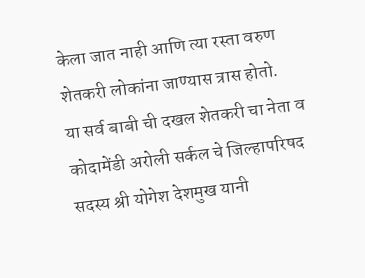केला जात नाही आणि त्या रस्ता वरुण शेतकरी लोकांना जाण्यास त्रास होतो.
या सर्व बाबी ची दखल शेतकरी चा नेता व कोदामेंडी अरोली सर्कल चे जिल्हापरिषद सदस्य श्री योगेश देशमुख यानी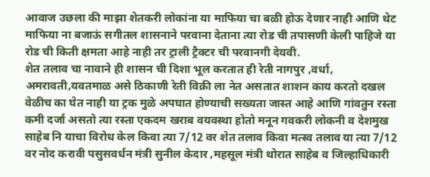आवाज उछला की माझा शेतकरी लोकांना या माफिया चा बळी होऊ देणार नाही आणि थेट माफिया ना बजाऊं सगीतल शासनाने परवाना देताना त्या रोड ची तपासणी केली पाहिजे या रोड ची किती क्षमता आहे नाही तर ट्राली ट्रैक्टर ची परवानगी देयवी.
शेत तलाव चा नावाने ही शासन ची दिशा भूल करतात ही रेती नागपुर ,वर्धा, अमरावती,यवतमाळ असे ठिकाणी रेती विक्री ला नेत असतात शाशन काय करतो दखल वेळीच का घेत नाही या ट्रक मुळे अपघात होण्याची सख्यता जास्त आहे आणि गांवतुन रस्ता कमी दर्जा असतो त्या रस्ता एकदम खराब वयवस्था होतो मनून गवकरी लोकनी व देशमुख साहेब नि याचा विरोध केल किवा त्या 7/12 वर शेत तलाव किवा मत्स्व तलाव या त्या 7/12 वर नोद करावी पसुसवर्धन मंत्री सुनील केदार ,महसूल मंत्री थोरात साहेब व जिल्हाधिकारी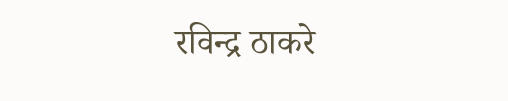रविन्द्र ठाकरे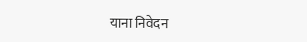याना निवेदन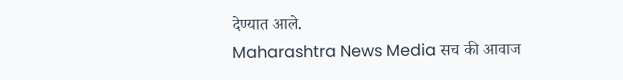देण्यात आले.
Maharashtra News Media सच की आवाज